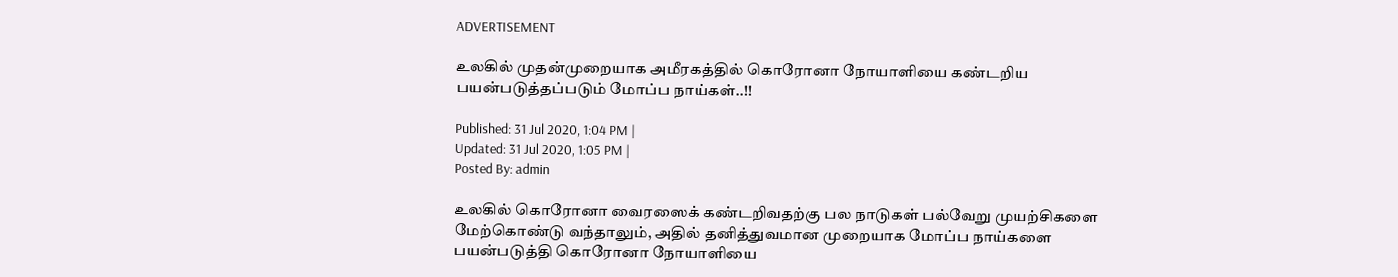ADVERTISEMENT

உலகில் முதன்முறையாக அமீரகத்தில் கொரோனா நோயாளியை கண்டறிய பயன்படுத்தப்படும் மோப்ப நாய்கள்..!!

Published: 31 Jul 2020, 1:04 PM |
Updated: 31 Jul 2020, 1:05 PM |
Posted By: admin

உலகில் கொரோனா வைரஸைக் கண்டறிவதற்கு பல நாடுகள் பல்வேறு முயற்சிகளை மேற்கொண்டு வந்தாலும், அதில் தனித்துவமான முறையாக மோப்ப நாய்களை பயன்படுத்தி கொரோனா நோயாளியை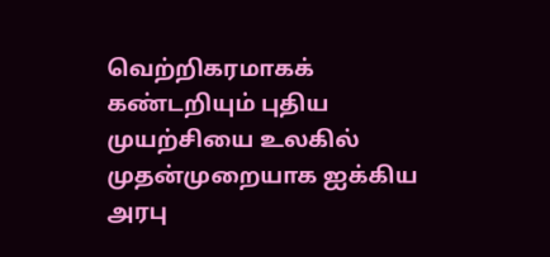வெற்றிகரமாகக் கண்டறியும் புதிய முயற்சியை உலகில் முதன்முறையாக ஐக்கிய அரபு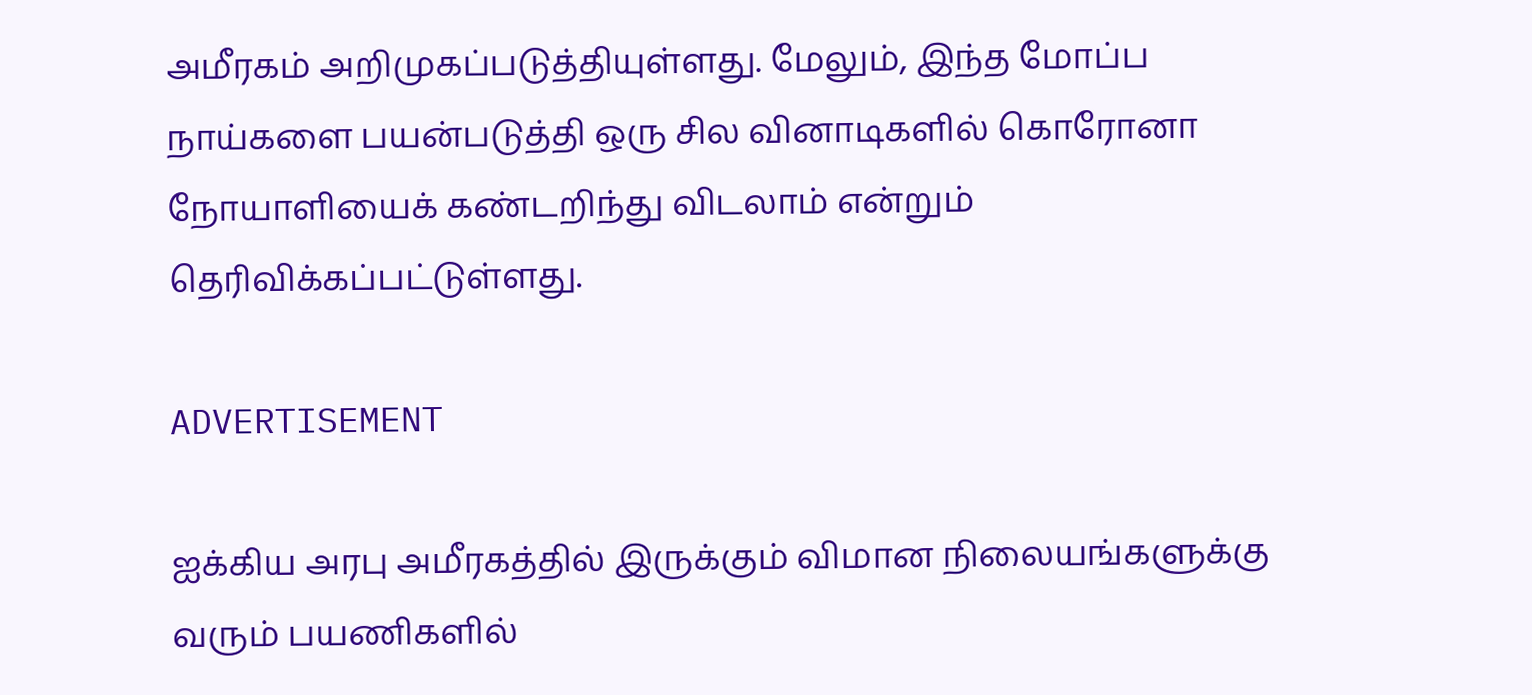அமீரகம் அறிமுகப்படுத்தியுள்ளது. மேலும், இந்த மோப்ப நாய்களை பயன்படுத்தி ஒரு சில வினாடிகளில் கொரோனா நோயாளியைக் கண்டறிந்து விடலாம் என்றும் தெரிவிக்கப்பட்டுள்ளது.

ADVERTISEMENT

ஐக்கிய அரபு அமீரகத்தில் இருக்கும் விமான நிலையங்களுக்கு வரும் பயணிகளில்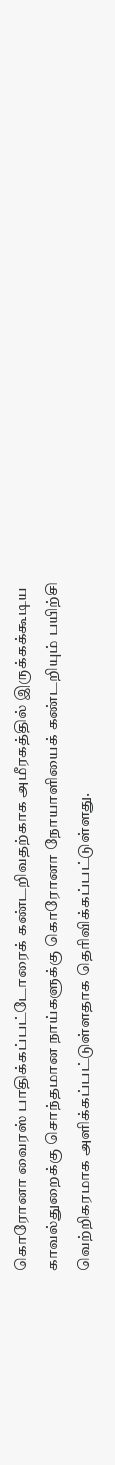கொரோனா வைரஸ் பாதிக்கப்பட்டோரைக் கண்டறிவதற்காக அமீரகத்தில் இருக்கக்கூடிய காவல்துறைக்கு சொந்தமான நாய்களுக்கு கொரோனா நோயாளியைக் கண்டறியும் பயிற்சி வெற்றிகரமாக அளிக்கப்பட்டுள்ளதாக தெரிவிக்கப்பட்டுள்ளது.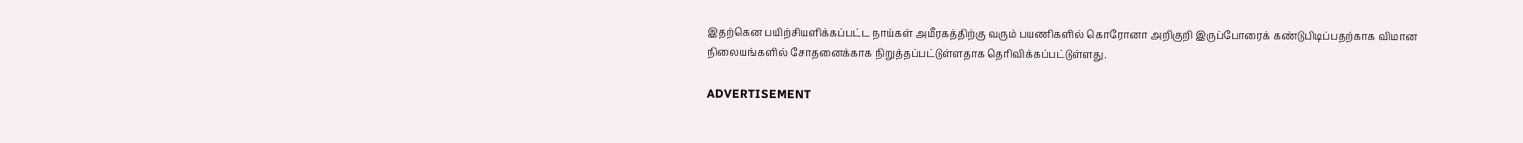இதற்கென பயிற்சியளிக்கப்பட்ட நாய்கள் அமீரகத்திற்கு வரும் பயணிகளில் கொரோனா அறிகுறி இருப்போரைக் கண்டுபிடிப்பதற்காக விமான நிலையங்களில் சோதனைக்காக நிறுத்தப்பட்டுள்ளதாக தெரிவிக்கப்பட்டுள்ளது.

ADVERTISEMENT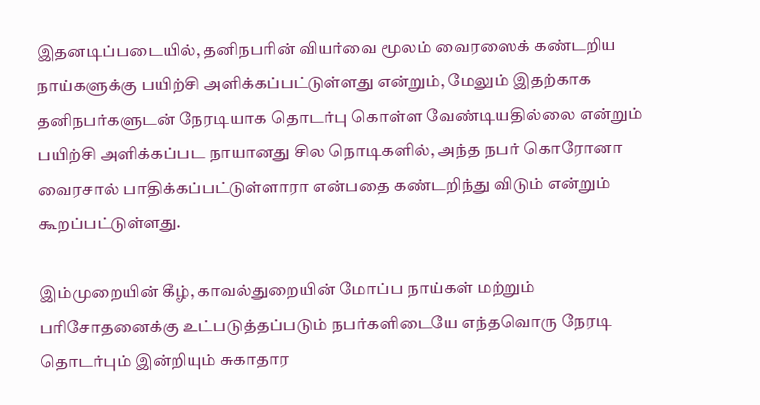இதனடிப்படையில், தனிநபரின் வியர்வை மூலம் வைரஸைக் கண்டறிய நாய்களுக்கு பயிற்சி அளிக்கப்பட்டுள்ளது என்றும், மேலும் இதற்காக தனிநபர்களுடன் நேரடியாக தொடர்பு கொள்ள வேண்டியதில்லை என்றும் பயிற்சி அளிக்கப்பட நாயானது சில நொடிகளில், அந்த நபர் கொரோனா வைரசால் பாதிக்கப்பட்டுள்ளாரா என்பதை கண்டறிந்து விடும் என்றும் கூறப்பட்டுள்ளது.

இம்முறையின் கீழ், காவல்துறையின் மோப்ப நாய்கள் மற்றும் பரிசோதனைக்கு உட்படுத்தப்படும் நபர்களிடையே எந்தவொரு நேரடி தொடர்பும் இன்றியும் சுகாதார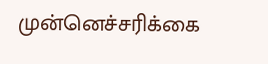முன்னெச்சரிக்கை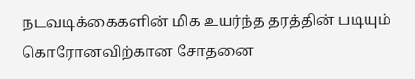நடவடிக்கைகளின் மிக உயர்ந்த தரத்தின் படியும் கொரோனவிற்கான சோதனை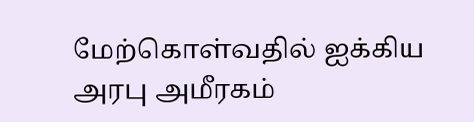மேற்கொள்வதில் ஐக்கிய அரபு அமீரகம்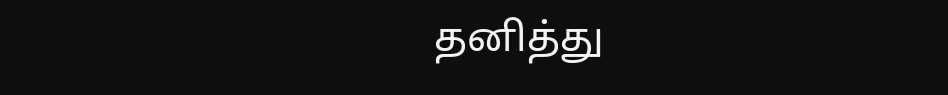தனித்து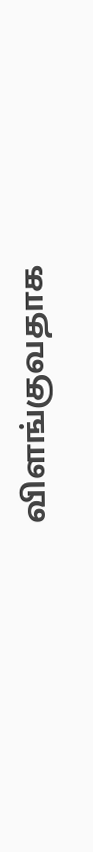விளங்குவதாக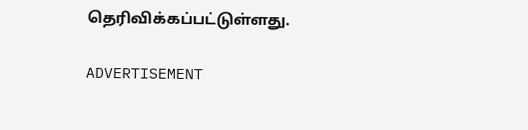தெரிவிக்கப்பட்டுள்ளது.

ADVERTISEMENT